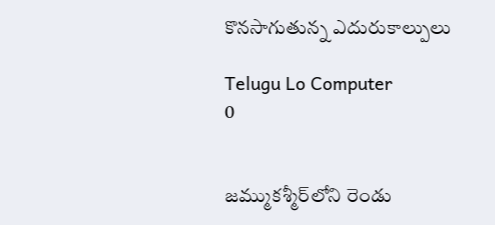కొనసాగుతున్న ఎదురుకాల్పులు

Telugu Lo Computer
0


జమ్ముకశ్మీర్‌లోని రెండు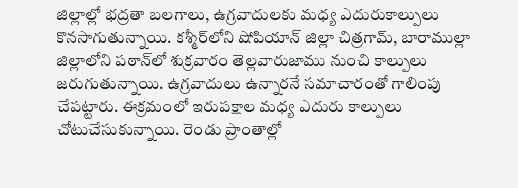జిల్లాల్లో భద్రతా బలగాలు, ఉగ్రవాదులకు మధ్య ఎదురుకాల్పులు కొనసాగుతున్నాయి. కశ్మీర్‌లోని షోపియాన్‌ జిల్లా చిత్రగామ్‌, బారాముల్లా జిల్లాలోని పఠాన్‌లో శుక్రవారం తెల్లవారుజాము నుంచి కాల్పులు జరుగుతున్నాయి. ఉగ్రవాదులు ఉన్నారనే సమాచారంతో గాలింపు చేపట్టారు. ఈక్రమంలో ఇరుపక్షాల మధ్య ఎదురు కాల్పులు చోటుచేసుకున్నాయి. రెండు ప్రాంతాల్లో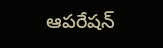ఆపరేషన్‌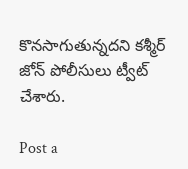కొనసాగుతున్నదని కశ్మీర్‌ జోన్‌ పోలీసులు ట్వీట్‌ చేశారు.

Post a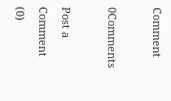Comment

0Comments

Post a Comment (0)